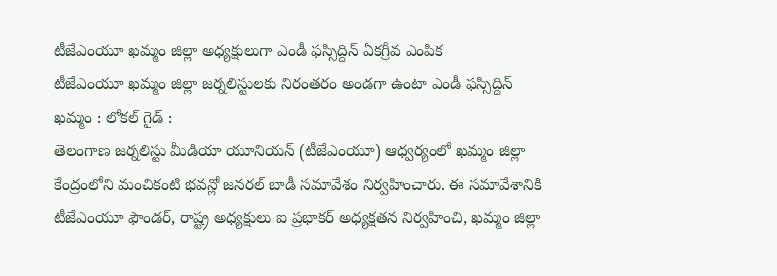టీజేఎంయూ ఖమ్మం జిల్లా అధ్యక్షులుగా ఎండీ ఫస్సిద్దిన్ ఏకగ్రీవ ఎంపిక
టీజేఎంయూ ఖమ్మం జిల్లా జర్నలిస్టులకు నిరంతరం అండగా ఉంటా ఎండీ ఫస్సిద్దిన్
ఖమ్మం : లోకల్ గైడ్ :
తెలంగాణ జర్నలిస్టు మీడియా యూనియన్ (టీజేఎంయూ) ఆధ్వర్యంలో ఖమ్మం జిల్లా కేంద్రంలోని మంచికంటి భవన్లో జనరల్ బాడీ సమావేశం నిర్వహించారు. ఈ సమావేశానికి టీజేఎంయూ ఫౌండర్, రాష్ట్ర అధ్యక్షులు ఐ ప్రభాకర్ అధ్యక్షతన నిర్వహించి, ఖమ్మం జిల్లా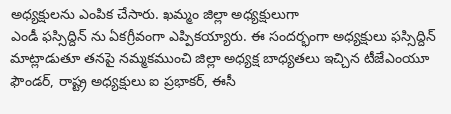అధ్యక్షులను ఎంపిక చేసారు. ఖమ్మం జిల్లా అధ్యక్షులుగా
ఎండీ ఫస్సిద్దిన్ ను ఏకగ్రీవంగా ఎప్పికయ్యారు. ఈ సందర్భంగా అధ్యక్షులు ఫస్సిద్దిన్ మాట్లాడుతూ తనపై నమ్మకముంచి జిల్లా అధ్యక్ష బాధ్యతలు ఇచ్చిన టీజేఎంయూ ఫౌండర్, రాష్ట్ర అధ్యక్షులు ఐ ప్రభాకర్, ఈసీ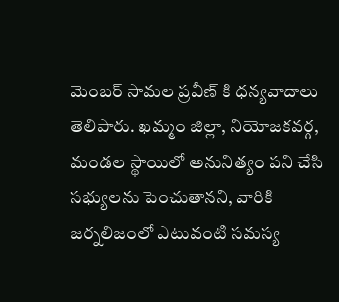మెంబర్ సామల ప్రవీణ్ కి ధన్యవాదాలు తెలిపారు. ఖమ్మం జిల్లా, నియోజకవర్గ, మండల స్థాయిలో అనునిత్యం పని చేసి సభ్యులను పెంచుతానని, వారికి జర్నలిజంలో ఎటువంటి సమస్య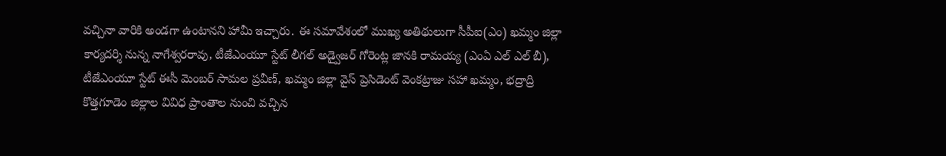వచ్చినా వారికి అండగా ఉంటానని హామీ ఇచ్చారు. ఈ సమావేశంలో ముఖ్య అతిథులుగా సీపీఐ(ఎం) ఖమ్మం జిల్లా కార్యదర్శి నున్న నాగేశ్వరరావు, టీజేఎంయూ స్టేట్ లీగల్ అడ్వైజర్ గోరెంట్ల జానకి రామయ్య (ఎంఏ ఎల్ ఎల్ బీ), టీజేఎంయూ స్టేట్ ఈసీ మెంబర్ సామల ప్రవీణ్, ఖమ్మం జిల్లా వైస్ ప్రెసిడెంట్ వెంకట్రాజు సహా ఖమ్మం, భద్రాద్రి కొత్తగూడెం జిల్లాల వివిధ ప్రాంతాల నుంచి వచ్చిన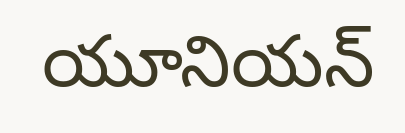యూనియన్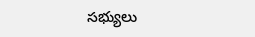సభ్యులు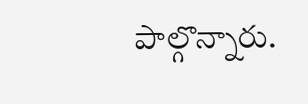పాల్గొన్నారు.